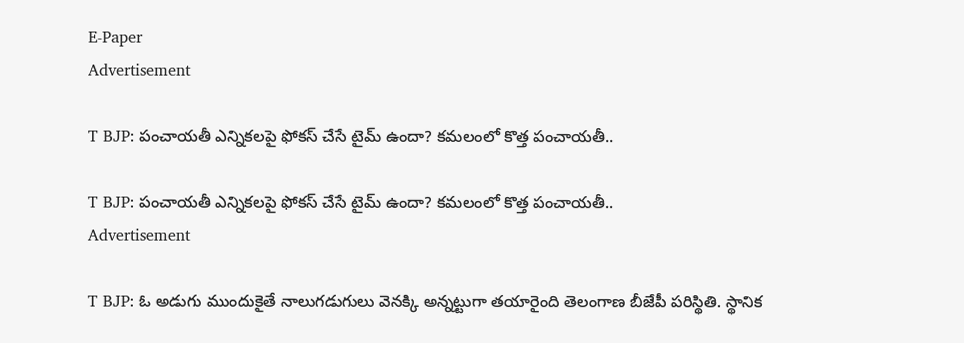E-Paper
Advertisement

T BJP: పంచాయతీ ఎన్నికలపై ఫోకస్‌ చేసే టైమ్ ఉందా? కమలంలో కొత్త పంచాయతీ..

T BJP: పంచాయతీ ఎన్నికలపై ఫోకస్‌ చేసే టైమ్ ఉందా? కమలంలో కొత్త పంచాయతీ..
Advertisement

T BJP: ఓ అడుగు ముందుకైతే నాలుగడుగులు వెనక్కి అన్నట్టుగా తయారైంది తెలంగాణ బీజేపీ పరిస్థితి. స్థానిక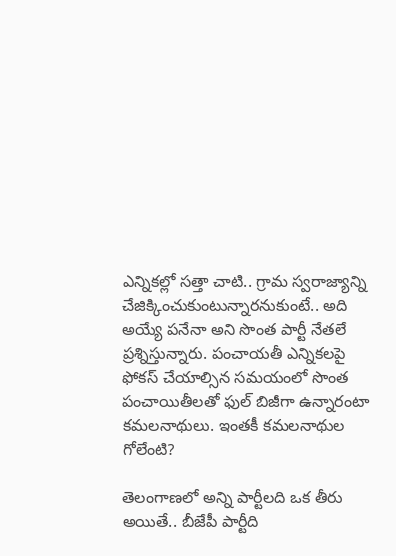ఎన్నికల్లో సత్తా చాటి.. గ్రామ స్వరాజ్యాన్ని చేజిక్కించుకుంటున్నారనుకుంటే.. అది అయ్యే పనేనా అని సొంత పార్టీ నేతలే ప్రశ్నిస్తున్నారు. పంచాయతీ ఎన్నికలపై ఫోకస్ చేయాల్సిన సమయంలో సొంత పంచాయితీలతో ఫుల్ బిజీగా ఉన్నారంటా కమలనాథులు. ఇంతకీ కమలనాథుల గోలేంటి?

తెలంగాణలో అన్ని పార్టీలది ఒక తీరు అయితే.. బీజేపీ పార్టీది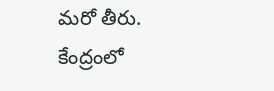మరో తీరు. కేంద్రంలో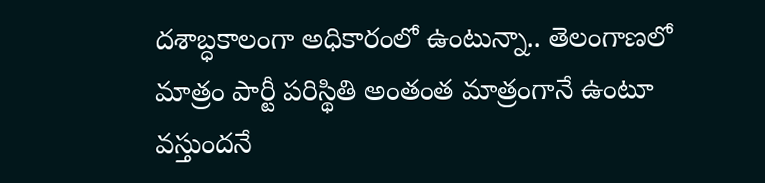దశాబ్ధకాలంగా అధికారంలో ఉంటున్నా.. తెలంగాణలో మాత్రం పార్టీ పరిస్థితి అంతంత మాత్రంగానే ఉంటూ వస్తుందనే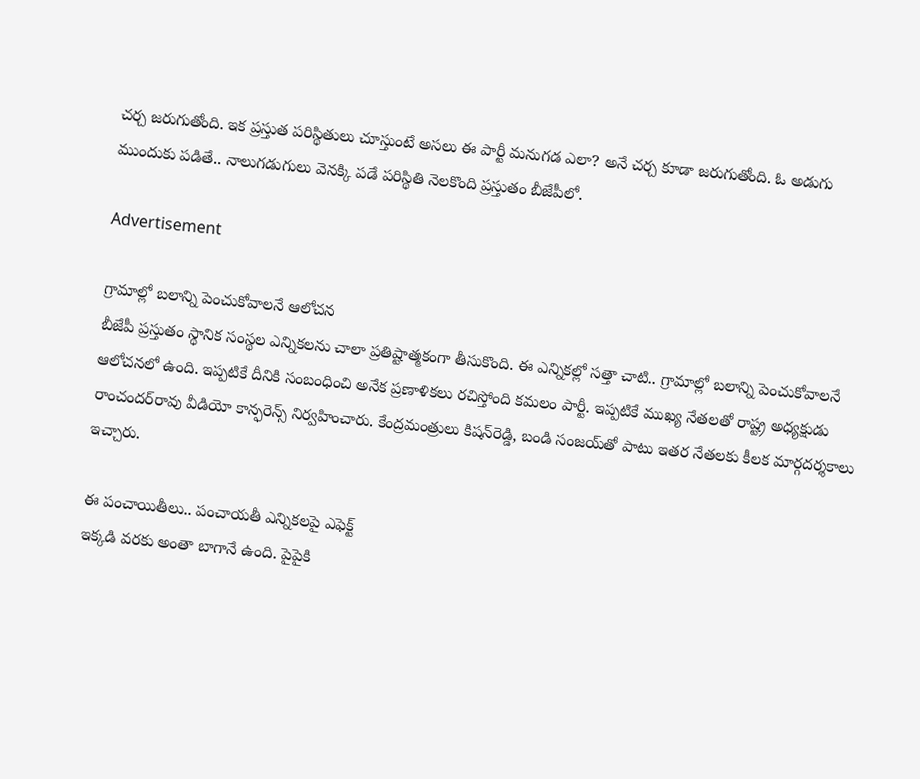చర్చ జరుగుతోంది. ఇక ప్రస్తుత పరిస్థితులు చూస్తుంటే అసలు ఈ పార్టీ మనుగడ ఎలా? అనే చర్చ కూడా జరుగుతోంది. ఓ అడుగు ముందుకు పడితే.. నాలుగడుగులు వెనక్కి పడే పరిస్థితి నెలకొంది ప్రస్తుతం బీజేపీలో.

Advertisement

గ్రామాల్లో బలాన్ని పెంచుకోవాలనే ఆలోచన
బీజేపీ ప్రస్తుతం స్థానిక సంస్థల ఎన్నికలను చాలా ప్రతిష్టాత్మకంగా తీసుకొంది. ఈ ఎన్నికల్లో సత్తా చాటి.. గ్రామాల్లో బలాన్ని పెంచుకోవాలనే ఆలోచనలో ఉంది. ఇప్పటికే దీనికి సంబంధించి అనేక ప్రణాళికలు రచిస్తోంది కమలం పార్టీ. ఇప్పటికే ముఖ్య నేతలతో రాష్ట్ర అధ్యక్షుడు రాంచందర్‌రావు వీడియో కాన్ఫరెన్స్ నిర్వహించారు. కేంద్రమంత్రులు కిషన్‌రెడ్డి, బండి సంజయ్‌తో పాటు ఇతర నేతలకు కీలక మార్గదర్శకాలు ఇచ్చారు.

ఈ పంచాయితీలు.. పంచాయతీ ఎన్నికలపై ఎఫెక్ట్
ఇక్కడి వరకు అంతా బాగానే ఉంది. పైపైకి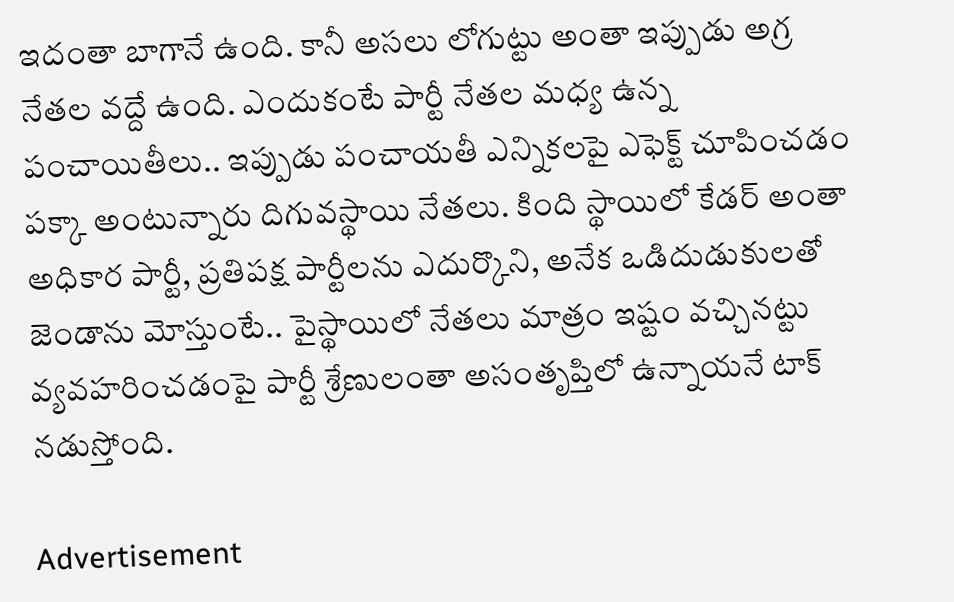ఇదంతా బాగానే ఉంది. కానీ అసలు లోగుట్టు అంతా ఇప్పుడు అగ్ర నేతల వద్దే ఉంది. ఎందుకంటే పార్టీ నేతల మధ్య ఉన్న పంచాయితీలు.. ఇప్పుడు పంచాయతీ ఎన్నికలపై ఎఫెక్ట్ చూపించడం పక్కా అంటున్నారు దిగువస్థాయి నేతలు. కింది స్థాయిలో కేడర్ అంతా అధికార పార్టీ, ప్రతిపక్ష పార్టీలను ఎదుర్కొని, అనేక ఒడిదుడుకులతో జెండాను మోస్తుంటే.. పైస్థాయిలో నేతలు మాత్రం ఇష్టం వచ్చినట్టు వ్యవహరించడంపై పార్టీ శ్రేణులంతా అసంతృప్తిలో ఉన్నాయనే టాక్ నడుస్తోంది.

Advertisement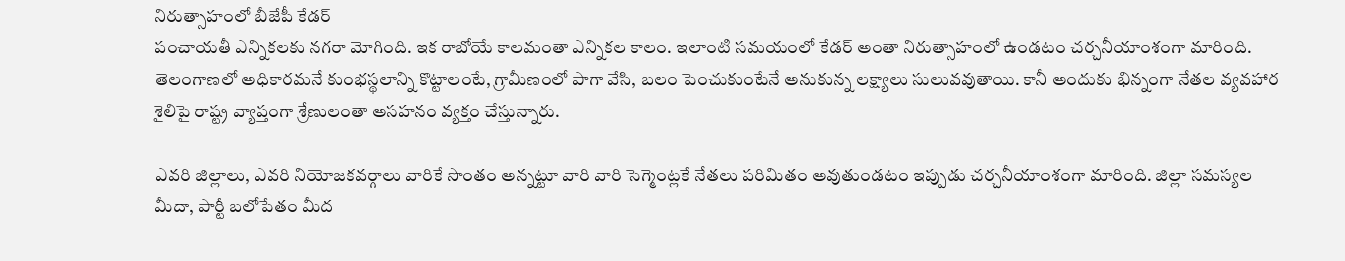నిరుత్సాహంలో బీజేపీ కేడర్
పంచాయతీ ఎన్నికలకు నగరా మోగింది. ఇక రాబోయే కాలమంతా ఎన్నికల కాలం. ఇలాంటి సమయంలో కేడర్ అంతా నిరుత్సాహంలో ఉండటం చర్చనీయాంశంగా మారింది. తెలంగాణలో అధికారమనే కుంభస్థలాన్ని కొట్టాలంటే, గ్రామీణంలో పాగా వేసి, బలం పెంచుకుంటేనే అనుకున్న లక్ష్యాలు సులువవుతాయి. కానీ అందుకు భిన్నంగా నేతల వ్యవహార శైలిపై రాష్ట్ర వ్యాప్తంగా శ్రేణులంతా అసహనం వ్యక్తం చేస్తున్నారు.

ఎవరి జిల్లాలు, ఎవరి నియోజకవర్గాలు వారికే సొంతం అన్నట్టూ వారి వారి సెగ్మెంట్లకే నేతలు పరిమితం అవుతుండటం ఇప్పుడు చర్చనీయాంశంగా మారింది. జిల్లా సమస్యల మీదా, పార్టీ బలోపేతం మీద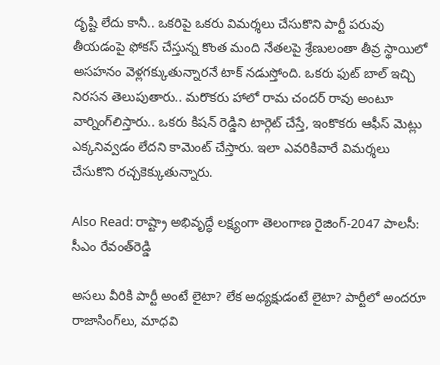దృష్టి లేదు కానీ.. ఒకరిపై ఒకరు విమర్శలు చేసుకొని పార్టీ పరువు తీయడంపై ఫోకస్ చేస్తున్న కొంత మంది నేతలపై శ్రేణులంతా తీవ్ర స్థాయిలో అసహనం వెళ్లగక్కుతున్నారనే టాక్ నడుస్తోంది. ఒకరు ఫుట్ బాల్ ఇచ్చి నిరసన తెలుపుతారు.. మరొకరు హాలో రామ చందర్ రావు అంటూ వార్నింగ్‌లిస్తారు.. ఒకరు కిషన్ రెడ్డిని టార్గెట్ చేస్తే, ఇంకొకరు ఆఫీస్ మెట్లు ఎక్కనివ్వడం లేదని కామెంట్ చేస్తారు. ఇలా ఎవరికివారే విమర్శలు చేసుకొని రచ్చకెక్కుతున్నారు.

Also Read: రాష్ట్రా అభివృద్ధే లక్ష్యంగా తెలంగాణ రైజింగ్-2047 పాలసీ: సీఎం రేవంత్‌రెడ్డి

అసలు వీరికి పార్టీ అంటే లైటా? లేక అధ్యక్షుడంటే లైటా? పార్టీలో అందరూ రాజాసింగ్‌లు, మాధవి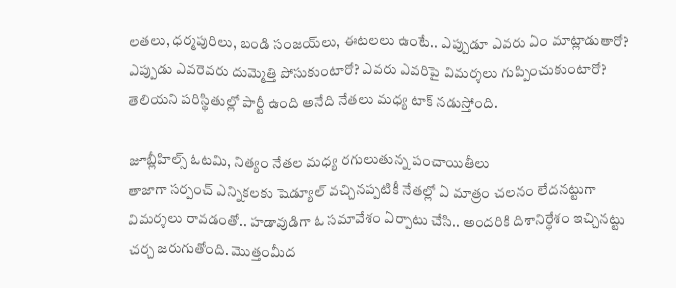లతలు, ధర్మపురిలు, బండి సంజయ్‌లు, ఈటలలు ఉంటే.. ఎప్పుడూ ఎవరు ఏం మాట్లాడుతారో? ఎప్పుడు ఎవరెవరు దుమ్మెత్తి పోసుకుంటారో? ఎవరు ఎవరిపై విమర్శలు గుప్పించుకుంటారో? తెలియని పరిస్థితుల్లో పార్టీ ఉంది అనేది నేతలు మధ్య టాక్ నడుస్తోంది.

జూబ్లీహిల్స్ ఓటమి, నిత్యం నేతల మధ్య రగులుతున్న పంచాయితీలు
తాజాగా సర్పంచ్ ఎన్నికలకు షెడ్యూల్ వచ్చినప్పటికీ నేతల్లో ఏ మాత్రం చలనం లేదనట్టుగా విమర్శలు రావడంతో.. హడావుడిగా ఓ సమావేశం ఏర్పాటు చేసి.. అందరికి దిశానిర్ధేశం ఇచ్చినట్టు చర్చ జరుగుతోంది. మొత్తంమీద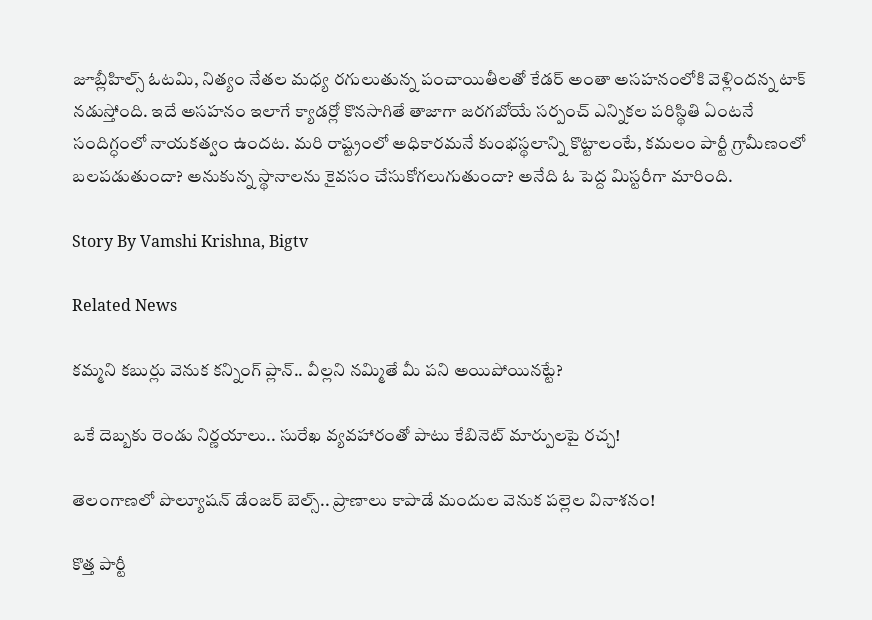జూబ్లీహిల్స్ ఓటమి, నిత్యం నేతల మధ్య రగులుతున్న పంచాయితీలతో కేడర్ అంతా అసహనంలోకి వెళ్లిందన్న టాక్ నడుస్తోంది. ఇదే అసహనం ఇలాగే క్యాడర్లో కొనసాగితే తాజాగా జరగబోయే సర్పంచ్ ఎన్నికల పరిస్థితి ఏంటనే సందిగ్ధంలో నాయకత్వం ఉందట. మరి రాష్ట్రంలో అధికారమనే కుంభస్థలాన్ని కొట్టాలంటే, కమలం పార్టీ గ్రామీణంలో బలపడుతుందా? అనుకున్న స్థానాలను కైవసం చేసుకోగలుగుతుందా? అనేది ఓ పెద్ద మిస్టరీగా మారింది.

Story By Vamshi Krishna, Bigtv

Related News

కమ్మని కబుర్లు వెనుక కన్నింగ్ ప్లాన్.. వీల్లని నమ్మితే మీ పని అయిపోయినట్టే?

ఒకే దెబ్బకు రెండు నిర్ణయాలు.. సురేఖ వ్యవహారంతో పాటు కేబినెట్ మార్పులపై రచ్చ!

తెలంగాణలో పొల్యూషన్ డేంజర్ బెల్స్.. ప్రాణాలు కాపాడే మందుల వెనుక పల్లెల వినాశనం!

కొత్త పార్టీ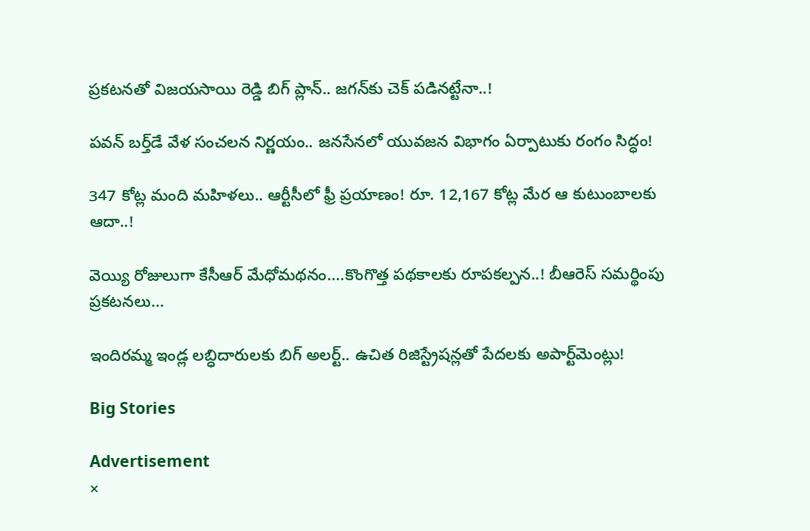ప్రకటనతో విజయసాయి రెడ్డి బిగ్ ప్లాన్.. జగన్‌కు చెక్ పడినట్టేనా..!

పవన్ బర్త్‌డే వేళ సంచలన నిర్ణయం.. జనసేనలో యువజన విభాగం ఏర్పాటుకు రంగం సిద్ధం!

347 కోట్ల మంది మ‌హిళ‌లు.. ఆర్టీసీలో ఫ్రీ ప్ర‌యాణం! రూ. 12,167 కోట్ల మేర ఆ కుటుంబాల‌కు ఆదా..!

వెయ్యి రోజులుగా కేసీఆర్ మేధోమ‌థ‌నం….కొంగొత్త ప‌థ‌కాల‌కు రూప‌క‌ల్ప‌న‌..! బీఆరెస్ స‌మ‌ర్థింపు ప్ర‌క‌ట‌న‌లు…

ఇందిరమ్మ ఇండ్ల లబ్ధిదారులకు బిగ్ అలర్ట్.. ఉచిత రిజిస్ట్రేషన్లతో పేదలకు అపార్ట్‌మెంట్లు!

Big Stories

Advertisement
×